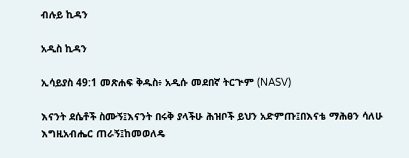ብሉይ ኪዳን

አዲስ ኪዳን

ኢሳይያስ 49:1 መጽሐፍ ቅዱስ፥ አዲሱ መደበኛ ትርጒም (NASV)

እናንት ደሴቶች ስሙኝ፤እናንት በሩቅ ያላችሁ ሕዝቦች ይህን አድምጡ፤በእናቴ ማሕፀን ሳለሁ እግዚአብሔር ጠራኝ፤ከመወለዴ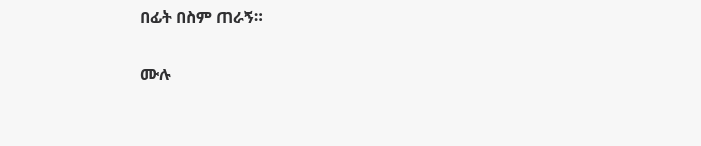በፊት በስም ጠራኝ።

ሙሉ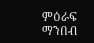ምዕራፍ ማንበብ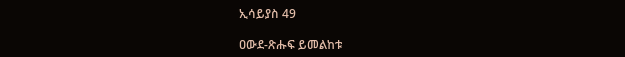ኢሳይያስ 49

ዐውደ-ጽሑፍ ይመልከቱ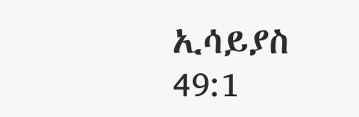ኢሳይያስ 49:1